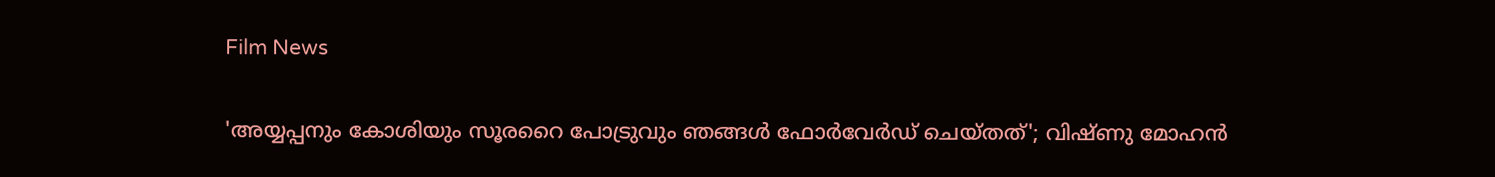Film News

'അയ്യപ്പനും കോശിയും സൂരറൈ പോട്രുവും ഞങ്ങള്‍ ഫോര്‍വേര്‍ഡ് ചെയ്തത്'; വിഷ്ണു മോഹന്‍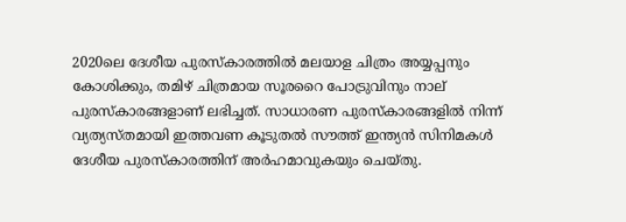2020ലെ ദേശീയ പുരസ്‌കാരത്തില്‍ മലയാള ചിത്രം അയ്യപ്പനും കോശിക്കും, തമിഴ് ചിത്രമായ സൂരറൈ പോട്രുവിനും നാല് പുരസ്‌കാരങ്ങളാണ് ലഭിച്ചത്. സാധാരണ പുരസ്‌കാരങ്ങളില്‍ നിന്ന് വ്യത്യസ്തമായി ഇത്തവണ കൂടുതല്‍ സൗത്ത് ഇന്ത്യന്‍ സിനിമകള്‍ ദേശീയ പുരസ്‌കാരത്തിന് അര്‍ഹമാവുകയും ചെയ്തു.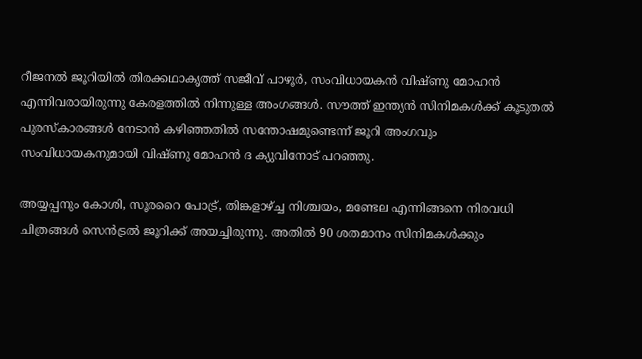റീജനല്‍ ജൂറിയില്‍ തിരക്കഥാകൃത്ത് സജീവ് പാഴൂര്‍, സംവിധായകന്‍ വിഷ്ണു മോഹന്‍ എന്നിവരായിരുന്നു കേരളത്തില്‍ നിന്നുള്ള അംഗങ്ങള്‍. സൗത്ത് ഇന്ത്യന്‍ സിനിമകള്‍ക്ക് കൂടുതല്‍ പുരസ്‌കാരങ്ങള്‍ നേടാന്‍ കഴിഞ്ഞതില്‍ സന്തോഷമുണ്ടെന്ന് ജൂറി അംഗവും സംവിധായകനുമായി വിഷ്ണു മോഹന്‍ ദ ക്യുവിനോട് പറഞ്ഞു.

അയ്യപ്പനും കോശി, സൂരറൈ പോട്ര്, തിങ്കളാഴ്ച്ച നിശ്ചയം, മണ്ടേല എന്നിങ്ങനെ നിരവധി ചിത്രങ്ങള്‍ സെന്‍ട്രല്‍ ജൂറിക്ക് അയച്ചിരുന്നു. അതില്‍ 90 ശതമാനം സിനിമകള്‍ക്കും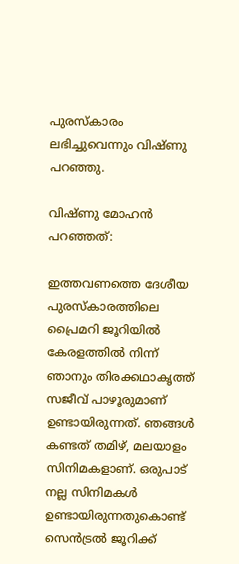പുരസ്‌കാരം ലഭിച്ചുവെന്നും വിഷ്ണു പറഞ്ഞു.

വിഷ്ണു മോഹന്‍ പറഞ്ഞത്:

ഇത്തവണത്തെ ദേശീയ പുരസ്‌കാരത്തിലെ പ്രൈമറി ജൂറിയില്‍ കേരളത്തില്‍ നിന്ന് ഞാനും തിരക്കഥാകൃത്ത് സജീവ് പാഴൂരുമാണ് ഉണ്ടായിരുന്നത്. ഞങ്ങള്‍ കണ്ടത് തമിഴ്, മലയാളം സിനിമകളാണ്. ഒരുപാട് നല്ല സിനിമകള്‍ ഉണ്ടായിരുന്നതുകൊണ്ട് സെന്‍ട്രല്‍ ജൂറിക്ക്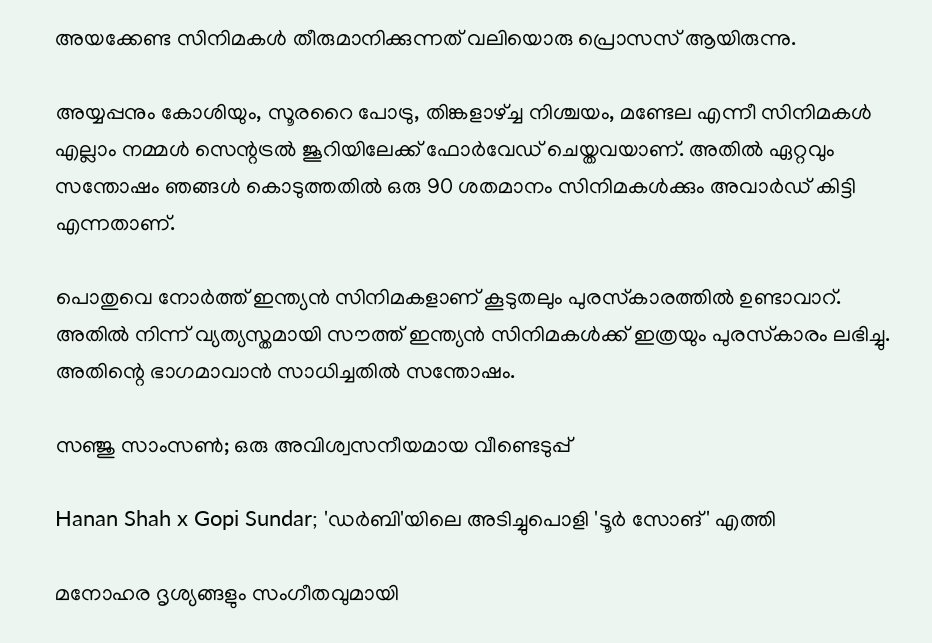അയക്കേണ്ട സിനിമകള്‍ തീരുമാനിക്കുന്നത് വലിയൊരു പ്രൊസസ് ആയിരുന്നു.

അയ്യപ്പനും കോശിയും, സൂരറൈ പോട്രു, തിങ്കളാഴ്ച്ച നിശ്ചയം, മണ്ടേല എന്നീ സിനിമകള്‍ എല്ലാം നമ്മള്‍ സെന്റട്രല്‍ ജൂറിയിലേക്ക് ഫോര്‍വേഡ് ചെയ്തവയാണ്. അതില്‍ ഏറ്റവും സന്തോഷം ഞങ്ങള്‍ കൊടുത്തതില്‍ ഒരു 90 ശതമാനം സിനിമകള്‍ക്കും അവാര്‍ഡ് കിട്ടി എന്നതാണ്.

പൊതുവെ നോര്‍ത്ത് ഇന്ത്യന്‍ സിനിമകളാണ് കൂടുതലും പുരസ്‌കാരത്തില്‍ ഉണ്ടാവാറ്. അതില്‍ നിന്ന് വ്യത്യസ്തമായി സൗത്ത് ഇന്ത്യന്‍ സിനിമകള്‍ക്ക് ഇത്രയും പുരസ്‌കാരം ലഭിച്ചു. അതിന്റെ ഭാഗമാവാന്‍ സാധിച്ചതില്‍ സന്തോഷം.

സഞ്ജു സാംസണ്‍; ഒരു അവിശ്വസനീയമായ വീണ്ടെടുപ്പ്

Hanan Shah x Gopi Sundar; 'ഡർബി'യിലെ അടിച്ചുപൊളി 'ടൂർ സോങ്' എത്തി

മനോഹര ദൃശ്യങ്ങളും സംഗീതവുമായി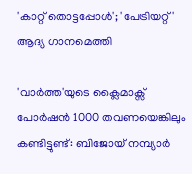'കാറ്റ് തൊട്ടപ്പോൾ'; 'പേട്രിയറ്റ്' ആദ്യ ഗാനമെത്തി

'വാർത്ത'യുടെ ക്ലൈമാക്സ് പോർഷൻ 1000 തവണയെങ്കിലും കണ്ടിട്ടുണ്ട്: ബിജോയ് നമ്പ്യാർ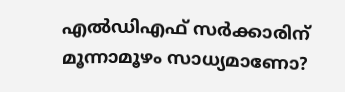എല്‍ഡിഎഫ് സര്‍ക്കാരിന് മൂന്നാമൂഴം സാധ്യമാണോ?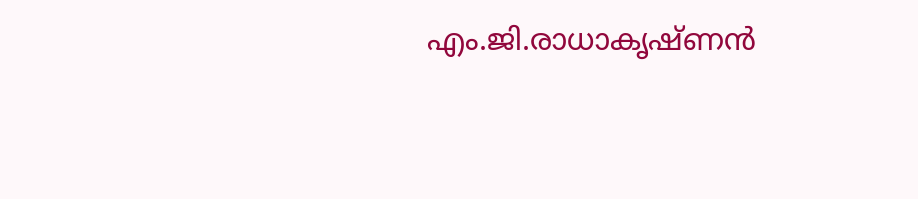എം.ജി.രാധാകൃഷ്ണന്‍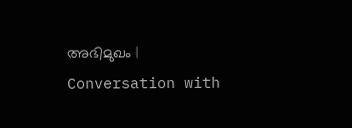അഭിമുഖം | Conversation with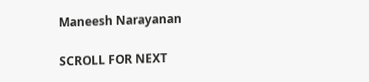Maneesh Narayanan

SCROLL FOR NEXT